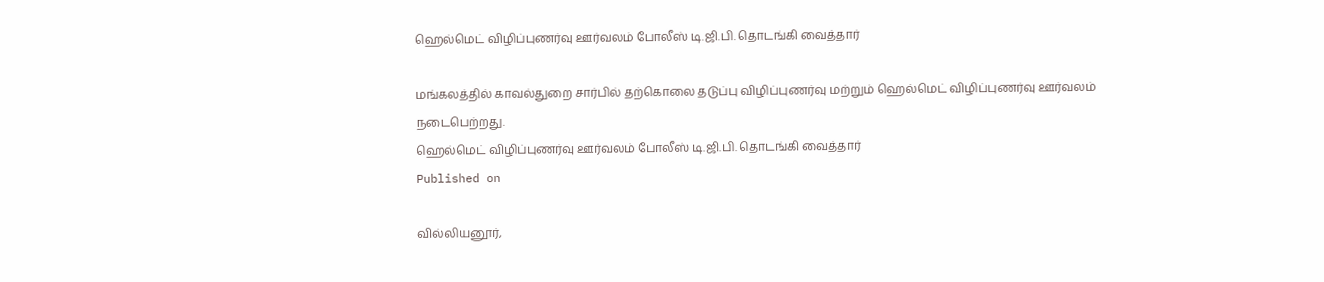ஹெல்மெட் விழிப்புணர்வு ஊர்வலம் போலீஸ் டி.ஜி.பி. தொடங்கி வைத்தார்

மங்கலத்தில் காவல்துறை சார்பில் தற்கொலை தடுப்பு விழிப்புணர்வு மற்றும் ஹெல்மெட் விழிப்புணர்வு ஊர்வலம் நடைபெற்றது.
ஹெல்மெட் விழிப்புணர்வு ஊர்வலம் போலீஸ் டி.ஜி.பி. தொடங்கி வைத்தார்
Published on

வில்லியனூர்,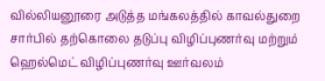வில்லியனூரை அடுத்த மங்கலத்தில் காவல்துறை சார்பில் தற்கொலை தடுப்பு விழிப்புணர்வு மற்றும் ஹெல்மெட் விழிப்புணர்வு ஊர்வலம்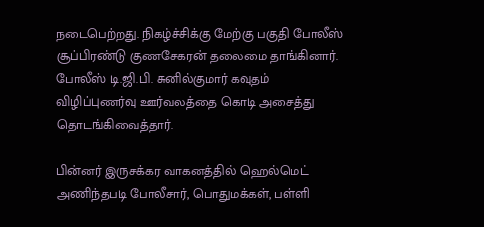நடைபெற்றது. நிகழ்ச்சிக்கு மேற்கு பகுதி போலீஸ் சூப்பிரண்டு குணசேகரன் தலைமை தாங்கினார். போலீஸ் டி.ஜி.பி. சுனில்குமார் கவுதம் விழிப்புணர்வு ஊர்வலத்தை கொடி அசைத்து தொடங்கிவைத்தார்.

பின்னர் இருசக்கர வாகனத்தில் ஹெல்மெட் அணிந்தபடி போலீசார், பொதுமக்கள், பள்ளி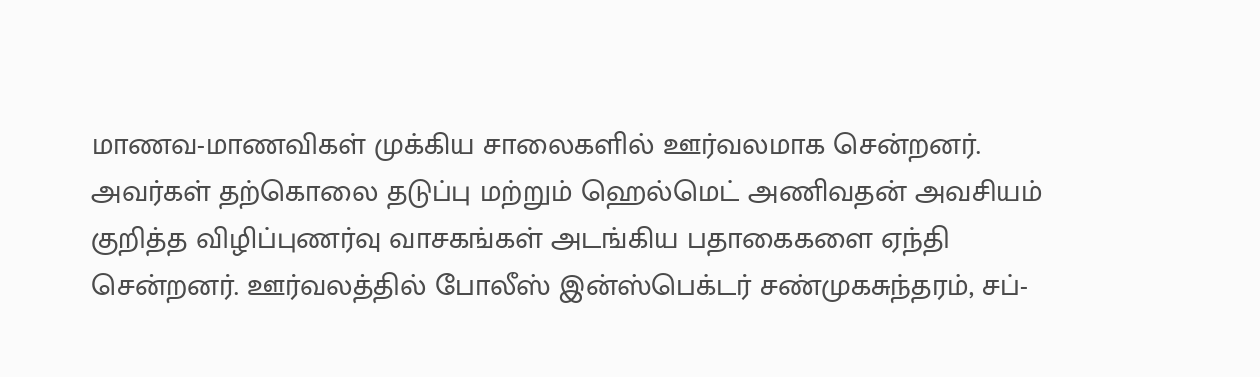மாணவ-மாணவிகள் முக்கிய சாலைகளில் ஊர்வலமாக சென்றனர். அவர்கள் தற்கொலை தடுப்பு மற்றும் ஹெல்மெட் அணிவதன் அவசியம் குறித்த விழிப்புணர்வு வாசகங்கள் அடங்கிய பதாகைகளை ஏந்தி சென்றனர். ஊர்வலத்தில் போலீஸ் இன்ஸ்பெக்டர் சண்முகசுந்தரம், சப்-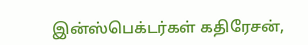இன்ஸ்பெக்டர்கள் கதிரேசன்,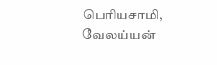பெரியசாமி, வேலய்யன்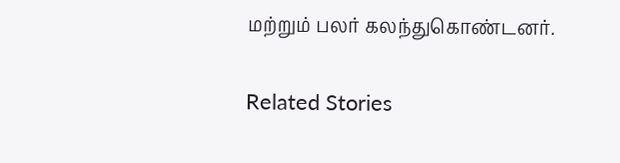மற்றும் பலர் கலந்துகொண்டனர்.

Related Stories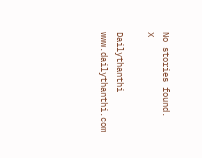No stories found.
X

Dailythanthi
www.dailythanthi.com